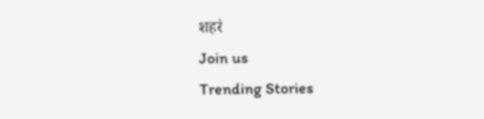शहरं
Join us
Trending Stories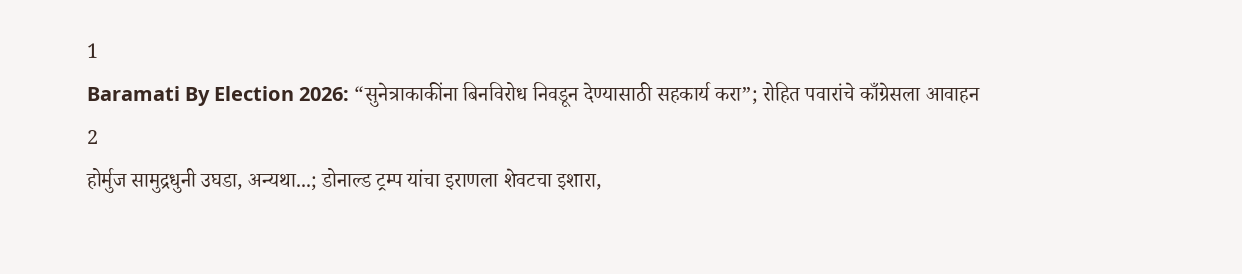1
Baramati By Election 2026: “सुनेत्राकाकींना बिनविरोध निवडून देण्यासाठी सहकार्य करा”; रोहित पवारांचे काँग्रेसला आवाहन
2
होर्मुज सामुद्रधुनी उघडा, अन्यथा...; डोनाल्ड ट्रम्प यांचा इराणला शेवटचा इशारा,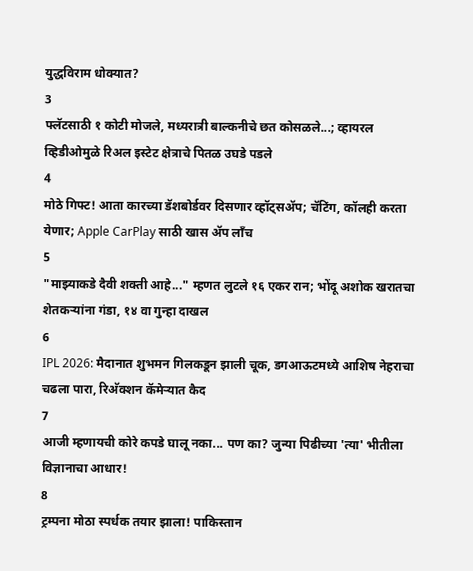युद्धविराम धोक्यात?
3
फ्लॅटसाठी १ कोटी मोजले, मध्यरात्री बाल्कनीचे छत कोसळले...; व्हायरल व्हिडीओमुळे रिअल इस्टेट क्षेत्राचे पितळ उघडे पडले
4
मोठे गिफ्ट! आता कारच्या डॅशबोर्डवर दिसणार व्हॉट्सॲप; चॅटिंग, कॉलही करता येणार; Apple CarPlay साठी खास अ‍ॅप लाँच
5
"माझ्याकडे दैवी शक्ती आहे..." म्हणत लुटले १६ एकर रान; भोंदू अशोक खरातचा शेतकऱ्यांना गंडा, १४ वा गुन्हा दाखल
6
IPL 2026: मैदानात शुभमन गिलकडून झाली चूक, डगआऊटमध्ये आशिष नेहराचा चढला पारा, रिअ‍ॅक्शन कॅमेऱ्यात कैद
7
आजी म्हणायची कोरे कपडे घालू नका... पण का? जुन्या पिढीच्या 'त्या' भीतीला विज्ञानाचा आधार!
8
ट्रम्पना मोठा स्पर्धक तयार झाला! पाकिस्तान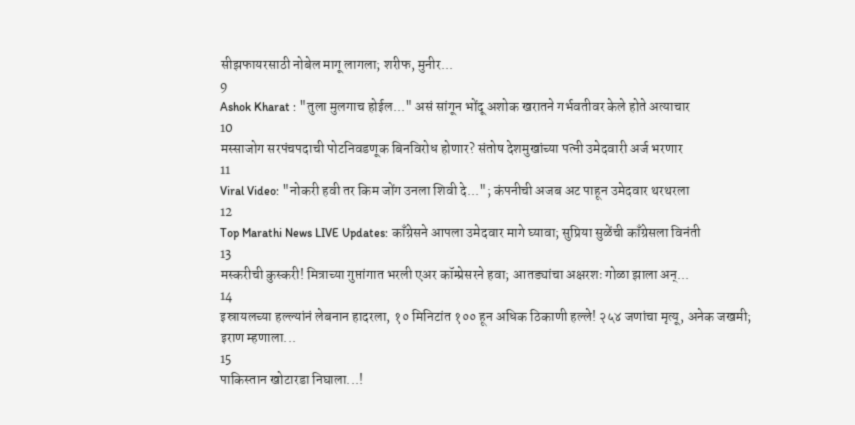सीझफायरसाठी नोबेल मागू लागला; शरीफ, मुनीर...
9
Ashok Kharat : "तुला मुलगाच होईल..." असं सांगून भोंदू अशोक खरातने गर्भवतीवर केले होते अत्याचार
10
मस्साजोग सरपंचपदाची पोटनिवडणूक बिनविरोध होणार? संतोष देशमुखांच्या पत्नी उमेदवारी अर्ज भरणार
11
Viral Video: "नोकरी हवी तर किम जोंग उनला शिवी दे..."; कंपनीची अजब अट पाहून उमेदवार थरथरला
12
Top Marathi News LIVE Updates: काँग्रेसने आपला उमेदवार मागे घ्यावा; सुप्रिया सुळेंची काँग्रेसला विनंती
13
मस्करीची कुस्करी! मित्राच्या गुप्तांगात भरली एअर कॉम्प्रेसरने हवा; आतड्यांचा अक्षरशः गोळा झाला अन्...
14
इस्रायलच्या हल्ल्यांनं लेबनान हादरला, १० मिनिटांत १०० हून अधिक ठिकाणी हल्ले! २५४ जणांचा मृत्यू, अनेक जखमी; इराण म्हणाला...
15
पाकिस्तान खोटारडा निघाला...!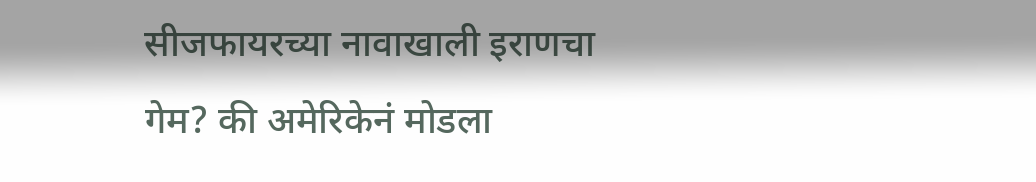सीजफायरच्या नावाखाली इराणचा गेम? की अमेरिकेनं मोडला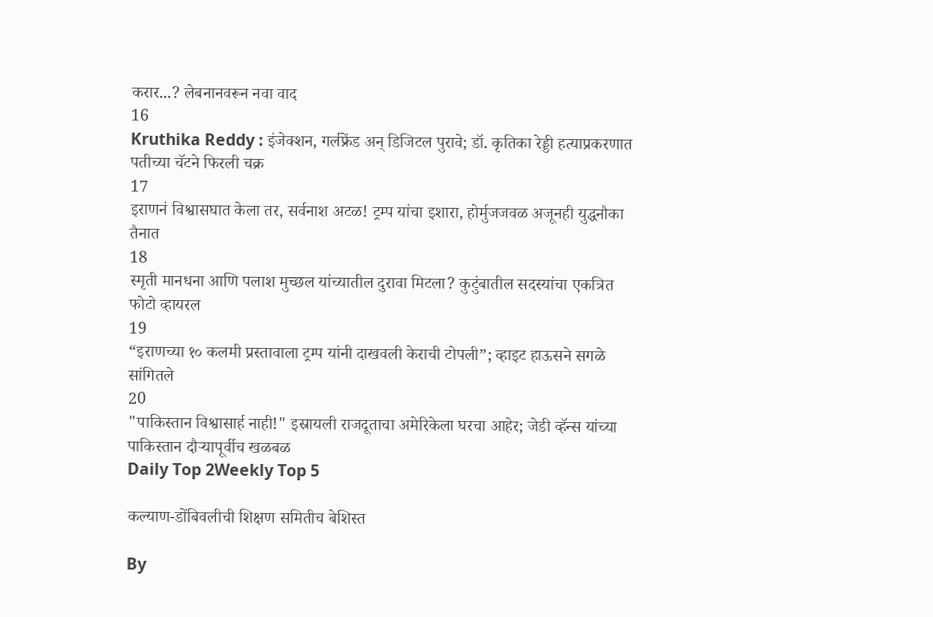करार...? लेबनानवरून नवा वाद
16
Kruthika Reddy : इंजेक्शन, गर्लफ्रेंड अन् डिजिटल पुरावे; डॉ. कृतिका रेड्डी हत्याप्रकरणात पतीच्या चॅटने फिरली चक्र
17
इराणनं विश्वासघात केला तर, सर्वनाश अटळ! ट्रम्प यांचा इशारा, होर्मुजजवळ अजूनही युद्धनौका तैनात
18
स्मृती मानधना आणि पलाश मुच्छल यांच्यातील दुरावा मिटला? कुटुंबातील सदस्यांचा एकत्रित फोटो व्हायरल
19
“इराणच्या १० कलमी प्रस्तावाला ट्रम्प यांनी दाखवली केराची टोपली”; व्हाइट हाऊसने सगळे सांगितले
20
"पाकिस्तान विश्वासार्ह नाही!" इस्रायली राजदूताचा अमेरिकेला घरचा आहेर; जेडी व्हॅन्स यांच्या पाकिस्तान दौऱ्यापूर्वीच खळबळ
Daily Top 2Weekly Top 5

कल्याण-डोंबिवलीची शिक्षण समितीच बेशिस्त

By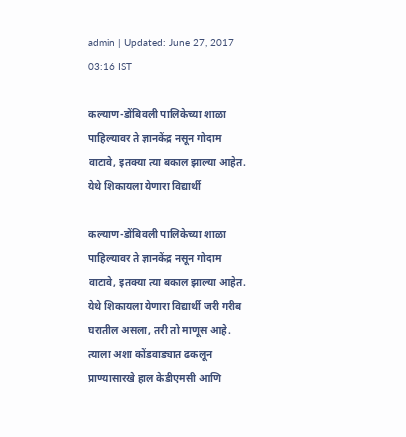admin | Updated: June 27, 2017 03:16 IST

कल्याण-डोंबिवली पालिकेच्या शाळा पाहिल्यावर ते ज्ञानकेंद्र नसून गोदाम वाटावे, इतक्या त्या बकाल झाल्या आहेत. येथे शिकायला येणारा विद्यार्थी

कल्याण-डोंबिवली पालिकेच्या शाळा पाहिल्यावर ते ज्ञानकेंद्र नसून गोदाम वाटावे, इतक्या त्या बकाल झाल्या आहेत. येथे शिकायला येणारा विद्यार्थी जरी गरीब घरातील असला, तरी तो माणूस आहे. त्याला अशा कोंडवाड्यात ढकलून प्राण्यासारखे हाल केडीएमसी आणि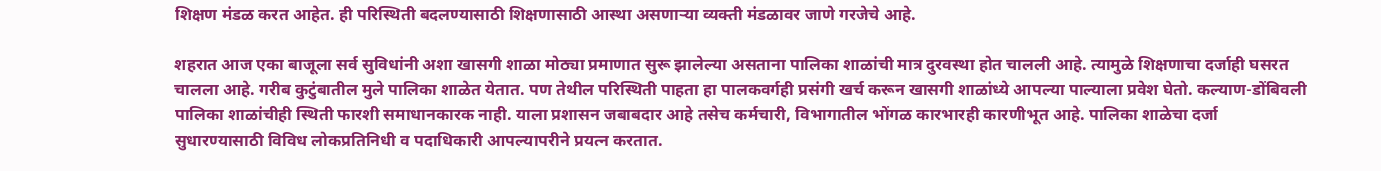शिक्षण मंडळ करत आहेत. ही परिस्थिती बदलण्यासाठी शिक्षणासाठी आस्था असणाऱ्या व्यक्ती मंडळावर जाणे गरजेचे आहे.

शहरात आज एका बाजूला सर्व सुविधांनी अशा खासगी शाळा मोठ्या प्रमाणात सुरू झालेल्या असताना पालिका शाळांची मात्र दुरवस्था होत चालली आहे. त्यामुळे शिक्षणाचा दर्जाही घसरत चालला आहे. गरीब कुटुंबातील मुले पालिका शाळेत येतात. पण तेथील परिस्थिती पाहता हा पालकवर्गही प्रसंगी खर्च करून खासगी शाळांध्ये आपल्या पाल्याला प्रवेश घेतो. कल्याण-डोंबिवली पालिका शाळांचीही स्थिती फारशी समाधानकारक नाही. याला प्रशासन जबाबदार आहे तसेच कर्मचारी, विभागातील भोंगळ कारभारही कारणीभूत आहे. पालिका शाळेचा दर्जा सुधारण्यासाठी विविध लोकप्रतिनिधी व पदाधिकारी आपल्यापरीने प्रयत्न करतात.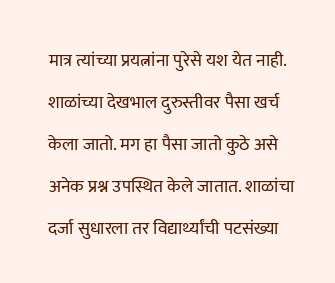मात्र त्यांच्या प्रयत्नांना पुरेसे यश येत नाही. शाळांच्या देखभाल दुरुस्तीवर पैसा खर्च केला जातो. मग हा पैसा जातो कुठे असे अनेक प्रश्न उपस्थित केले जातात. शाळांचा दर्जा सुधारला तर विद्यार्थ्यांची पटसंख्या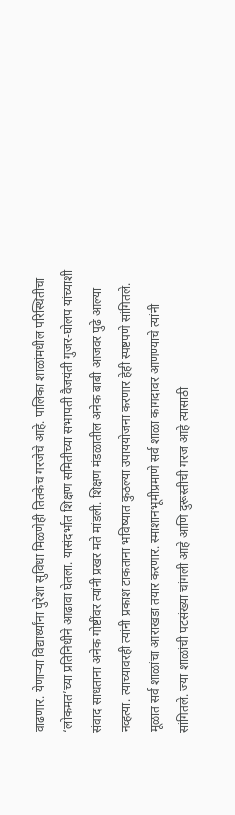वाढणार. येणाऱ्या विद्यार्थ्यांना पुरेशा सुविधा मिळणेही तितकेच गरजेचे आहे. पालिका शाळांमधील परिस्थितीचा ‘लोकमत’च्या प्रतिनिधीने आढावा घेतला. यासंदर्भात शिक्षण समितीच्या सभापती वैजयंती गुजर-घोलप यांच्याशी संवाद साधताना अनेक गोष्टींवर त्यांनी प्रखर मते मांडली. शिक्षण मंडळातील अनेक बाबी आजवर पुढे आल्या नव्हत्या. त्याच्यावरही त्यांनी प्रकाश टाकताना भविष्यात कुठल्या उपाययोजना करणार हेही स्पष्टपणे सांगितले. मूळात सर्व शाळांचा आराखडा तयार करणार. स्माशानभूमीप्रमाणे सर्व शाळा कागदावर आणण्याचे त्यांनी सांगितले. ज्या शाळांची पटसंख्या चांगली आहे आणि दुरूस्तीची गरज आहे त्यासाठी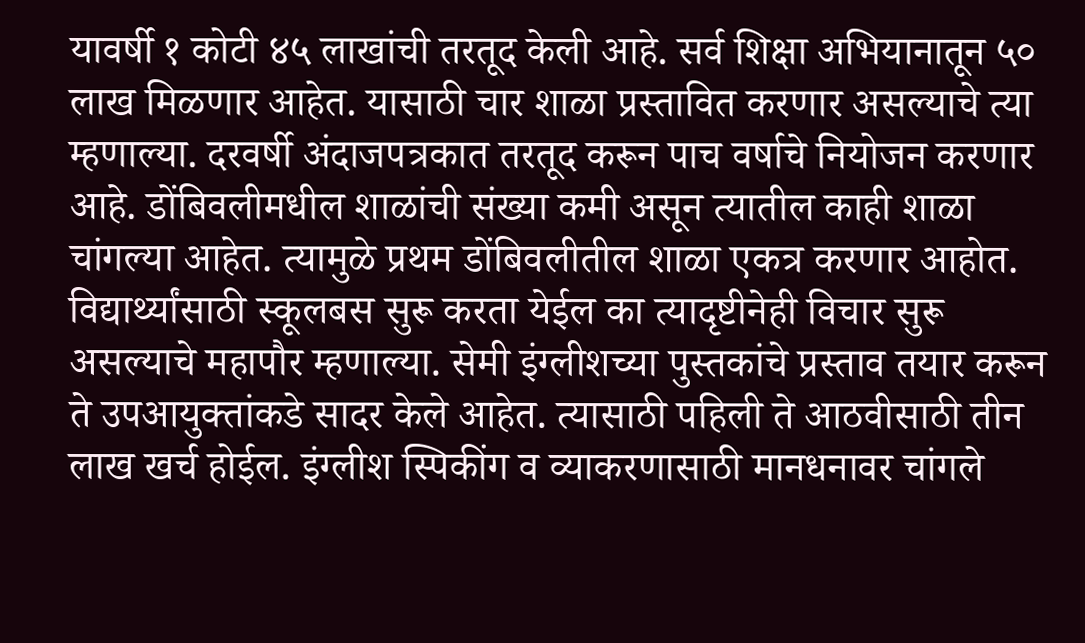यावर्षी १ कोटी ४५ लाखांची तरतूद केली आहे. सर्व शिक्षा अभियानातून ५० लाख मिळणार आहेत. यासाठी चार शाळा प्रस्तावित करणार असल्याचे त्या म्हणाल्या. दरवर्षी अंदाजपत्रकात तरतूद करून पाच वर्षाचे नियोजन करणार आहे. डोंबिवलीमधील शाळांची संख्या कमी असून त्यातील काही शाळा चांगल्या आहेत. त्यामुळे प्रथम डोंबिवलीतील शाळा एकत्र करणार आहोत. विद्यार्थ्यांसाठी स्कूलबस सुरू करता येईल का त्यादृष्टीनेही विचार सुरू असल्याचे महापौर म्हणाल्या. सेमी इंग्लीशच्या पुस्तकांचे प्रस्ताव तयार करून ते उपआयुक्तांकडे सादर केले आहेत. त्यासाठी पहिली ते आठवीसाठी तीन लाख खर्च होईल. इंग्लीश स्पिकींग व व्याकरणासाठी मानधनावर चांगले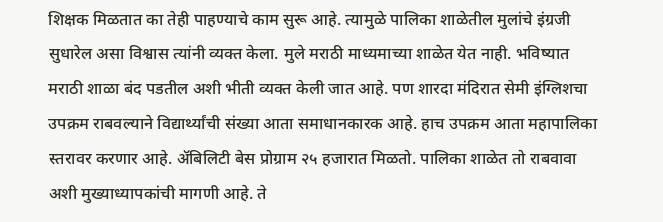शिक्षक मिळतात का तेही पाहण्याचे काम सुरू आहे. त्यामुळे पालिका शाळेतील मुलांचे इंग्रजी सुधारेल असा विश्वास त्यांनी व्यक्त केला. मुले मराठी माध्यमाच्या शाळेत येत नाही. भविष्यात मराठी शाळा बंद पडतील अशी भीती व्यक्त केली जात आहे. पण शारदा मंदिरात सेमी इंग्लिशचा उपक्रम राबवल्याने विद्यार्थ्यांची संख्या आता समाधानकारक आहे. हाच उपक्रम आता महापालिका स्तरावर करणार आहे. अ‍ॅबिलिटी बेस प्रोग्राम २५ हजारात मिळतो. पालिका शाळेत तो राबवावा अशी मुख्याध्यापकांची मागणी आहे. ते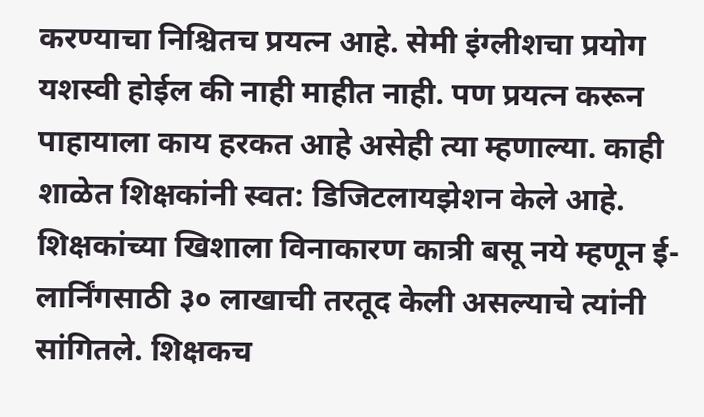करण्याचा निश्चितच प्रयत्न आहे. सेमी इंग्लीशचा प्रयोग यशस्वी होईल की नाही माहीत नाही. पण प्रयत्न करून पाहायाला काय हरकत आहे असेही त्या म्हणाल्या. काही शाळेत शिक्षकांनी स्वत: डिजिटलायझेशन केले आहे. शिक्षकांच्या खिशाला विनाकारण कात्री बसू नये म्हणून ई- लार्निंगसाठी ३० लाखाची तरतूद केली असल्याचे त्यांनी सांगितले. शिक्षकच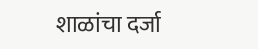शाळांचा दर्जा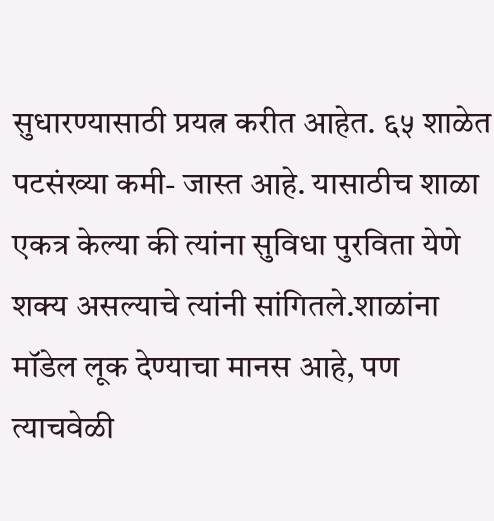सुधारण्यासाठी प्रयत्न करीत आहेत. ६५ शाळेत पटसंख्या कमी- जास्त आहे. यासाठीच शाळा एकत्र केल्या की त्यांना सुविधा पुरविता येणे शक्य असल्याचे त्यांनी सांगितले.शाळांना मॉडेल लूक देण्याचा मानस आहे, पण त्याचवेळी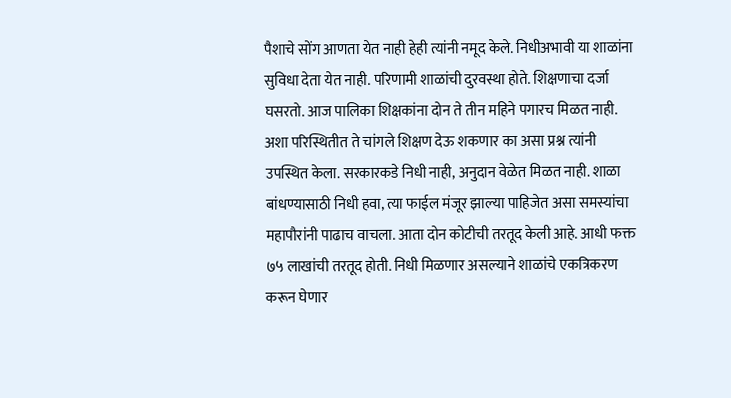पैशाचे सोंग आणता येत नाही हेही त्यांनी नमूद केले. निधीअभावी या शाळांना सुविधा देता येत नाही. परिणामी शाळांची दुरवस्था होते. शिक्षणाचा दर्जा घसरतो. आज पालिका शिक्षकांना दोन ते तीन महिने पगारच मिळत नाही. अशा परिस्थितीत ते चांगले शिक्षण देऊ शकणार का असा प्रश्न त्यांनी उपस्थित केला. सरकारकडे निधी नाही, अनुदान वेळेत मिळत नाही. शाळा बांधण्यासाठी निधी हवा, त्या फाईल मंजूर झाल्या पाहिजेत असा समस्यांचा महापौरांनी पाढाच वाचला. आता दोन कोटीची तरतूद केली आहे. आधी फक्त ७५ लाखांची तरतूद होती. निधी मिळणार असल्याने शाळांचे एकत्रिकरण करून घेणार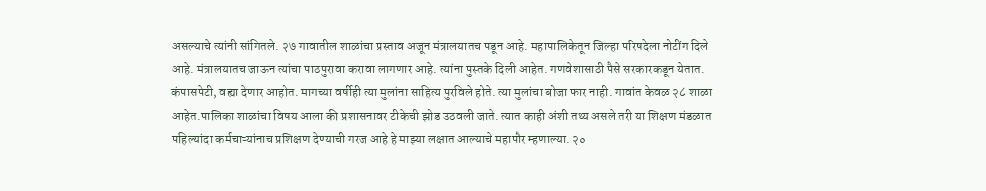असल्याचे त्यांनी सांगितले. २७ गावातील शाळांचा प्रस्ताव अजून मंत्रालयातच पडून आहे. महापालिकेतून जिल्हा परिषदेला नोटींग दिले आहे. मंत्रालयातच जाऊन त्यांचा पाठपुरावा करावा लागणार आहे. त्यांना पुस्तके दिली आहेत. गणवेशासाठी पैसे सरकारकडून येतात. कंपासपेटी, वह्या देणार आहोत. मागच्या वर्षीही त्या मुलांना साहित्य पुरविले होते. त्या मुलांचा बोजा फार नाही. गावांत केवळ २८ शाळा आहेत.पालिका शाळांचा विषय आला की प्रशासनावर टीकेची झोड उठवली जाते. त्यात काही अंशी तथ्य असले तरी या शिक्षण मंडळात पहिल्यांदा कर्मचाऱ्यांनाच प्रशिक्षण देण्याची गरज आहे हे माझ्या लक्षात आल्याचे महापौर म्हणाल्या. २०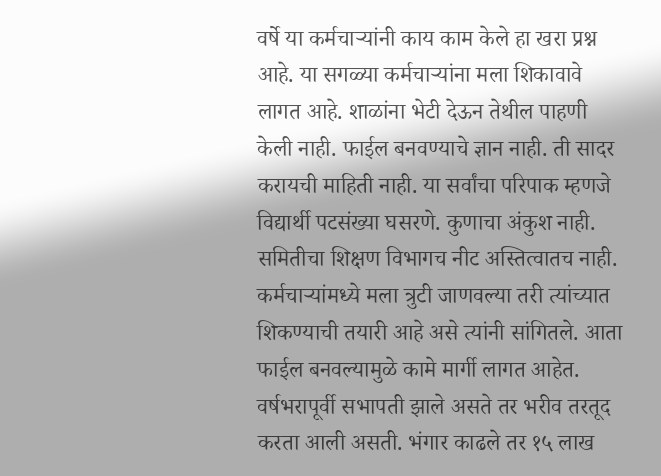वर्षे या कर्मचाऱ्यांनी काय काम केले हा खरा प्रश्न आहे. या सगळ्या कर्मचाऱ्यांना मला शिकावावे लागत आहे. शाळांना भेटी देऊन तेथील पाहणी केली नाही. फाईल बनवण्याचे ज्ञान नाही. ती सादर करायची माहिती नाही. या सर्वांचा परिपाक म्हणजे विद्यार्थी पटसंख्या घसरणे. कुणाचा अंकुश नाही. समितीचा शिक्षण विभागच नीट अस्तित्वातच नाही. कर्मचाऱ्यांमध्ये मला त्रुटी जाणवल्या तरी त्यांच्यात शिकण्याची तयारी आहे असे त्यांनी सांगितले. आता फाईल बनवल्यामुळे कामे मार्गी लागत आहेत. वर्षभरापूर्वी सभापती झाले असते तर भरीव तरतूद करता आली असती. भंगार काढले तर १५ लाख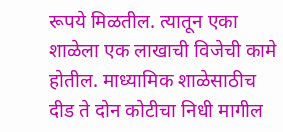रूपये मिळतील. त्यातून एका शाळेला एक लाखाची विजेची कामे होतील. माध्यामिक शाळेसाठीच दीड ते दोन कोटीचा निधी मागील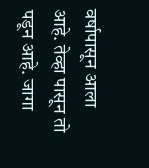वर्षापासून आला आहे. तेव्हा पासून तो पडून आहे. जागा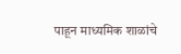पाहून माध्यमिक शाळांचे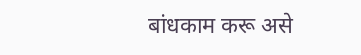बांधकाम करू असे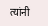त्यांनी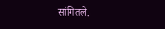सांगितले.